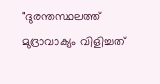"ദുരന്തസ്ഥലത്ത് മുദ്രാവാക്യം വിളിച്ചത്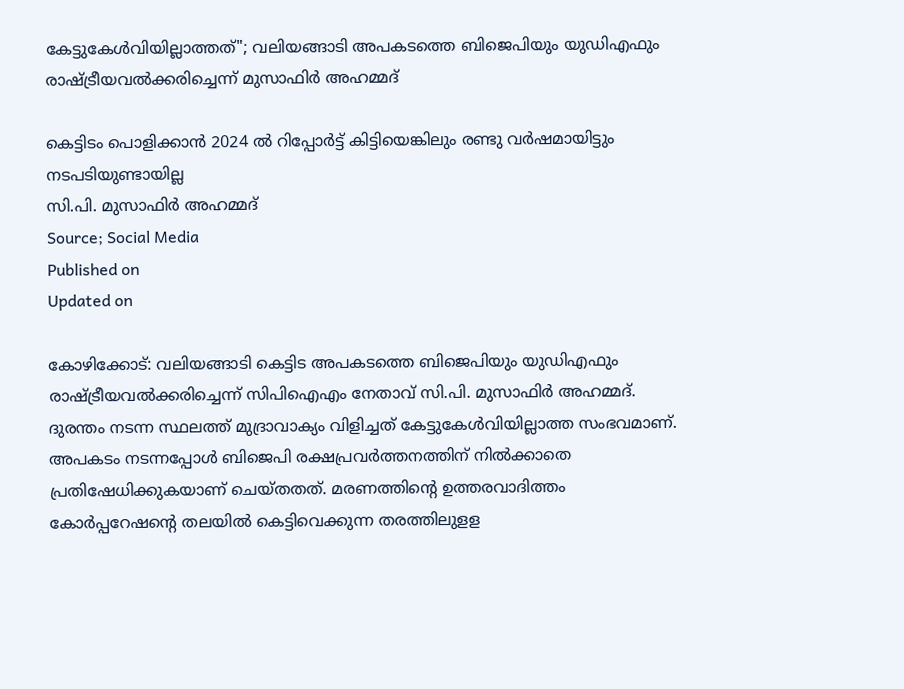കേട്ടുകേൾവിയില്ലാത്തത്"; വലിയങ്ങാടി അപകടത്തെ ബിജെപിയും യുഡിഎഫും രാഷ്ട്രീയവൽക്കരിച്ചെന്ന് മുസാഫിർ അഹമ്മദ്

കെട്ടിടം പൊളിക്കാൻ 2024 ൽ റിപ്പോർട്ട് കിട്ടിയെങ്കിലും രണ്ടു വർഷമായിട്ടും നടപടിയുണ്ടായില്ല
സി.പി. മുസാഫിർ അഹമ്മദ്
Source; Social Media
Published on
Updated on

കോഴിക്കോട്: വലിയങ്ങാടി കെട്ടിട അപകടത്തെ ബിജെപിയും യുഡിഎഫും രാഷ്ട്രീയവൽക്കരിച്ചെന്ന് സിപിഐഎം നേതാവ് സി.പി. മുസാഫിർ അഹമ്മദ്. ദുരന്തം നടന്ന സ്ഥലത്ത് മുദ്രാവാക്യം വിളിച്ചത് കേട്ടുകേൾവിയില്ലാത്ത സംഭവമാണ്. അപകടം നടന്നപ്പോൾ ബിജെപി രക്ഷപ്രവർത്തനത്തിന് നിൽക്കാതെ പ്രതിഷേധിക്കുകയാണ് ചെയ്തതത്. മരണത്തിന്റെ ഉത്തരവാദിത്തം കോർപ്പറേഷന്റെ തലയിൽ കെട്ടിവെക്കുന്ന തരത്തിലുളള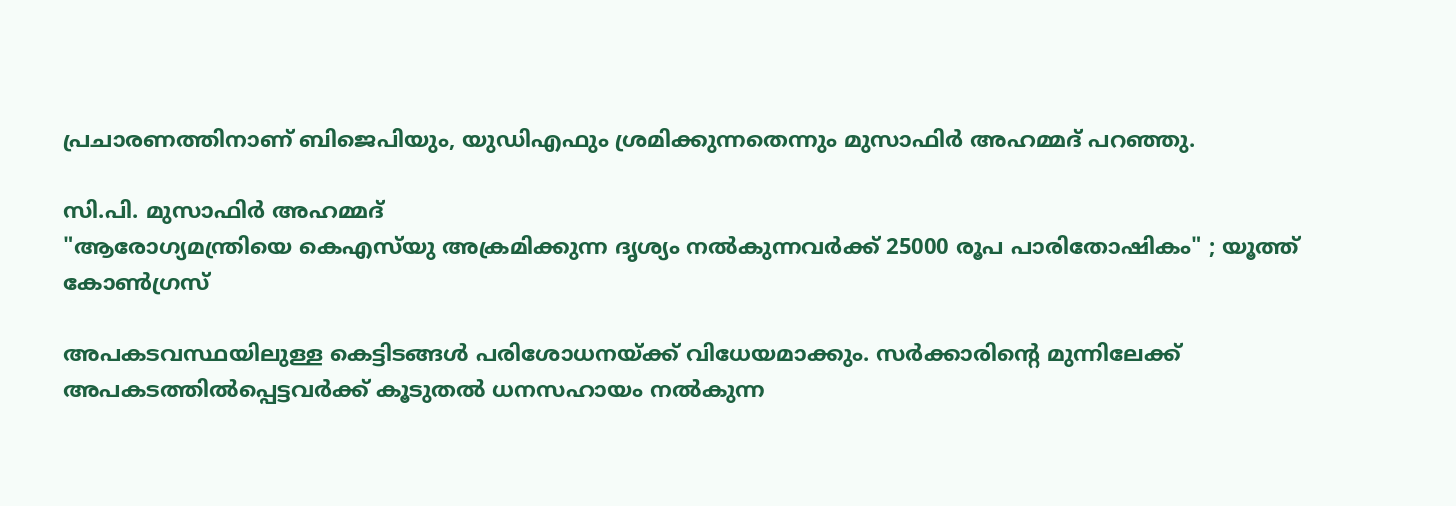പ്രചാരണത്തിനാണ് ബിജെപിയും, യുഡിഎഫും ശ്രമിക്കുന്നതെന്നും മുസാഫിർ അഹമ്മദ് പറഞ്ഞു.

സി.പി. മുസാഫിർ അഹമ്മദ്
"ആരോഗ്യമന്ത്രിയെ കെഎസ്‌യു അക്രമിക്കുന്ന ദൃശ്യം നൽകുന്നവർക്ക് 25000 രൂപ പാരിതോഷികം" ; യൂത്ത് കോൺഗ്രസ്

അപകടവസ്ഥയിലുള്ള കെട്ടിടങ്ങൾ പരിശോധനയ്ക്ക് വിധേയമാക്കും. സർക്കാരിന്റെ മുന്നിലേക്ക് അപകടത്തിൽപ്പെട്ടവർക്ക് കൂടുതൽ ധനസഹായം നൽകുന്ന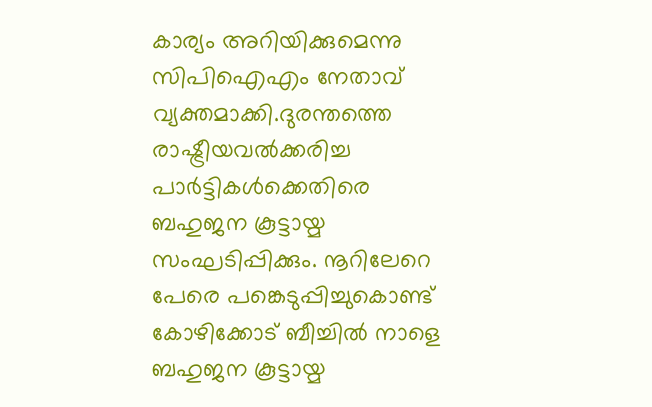കാര്യം അറിയിക്കുമെന്നു സിപിഐഎം നേതാവ് വ്യക്തമാക്കി.ദുരന്തത്തെ രാഷ്ട്രീയവൽക്കരിച്ച പാർട്ടികൾക്കെതിരെ ബഹുജന കൂട്ടായ്മ സംഘടിപ്പിക്കും. നൂറിലേറെ പേരെ പങ്കെടുപ്പിച്ചുകൊണ്ട് കോഴിക്കോട് ബീച്ചിൽ നാളെ ബഹുജന കൂട്ടായ്മ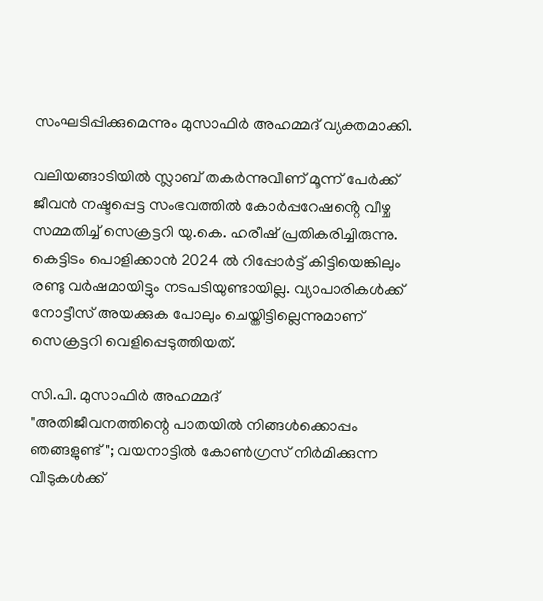സംഘടിപ്പിക്കുമെന്നും മുസാഫിർ അഹമ്മദ് വ്യക്തമാക്കി.

വലിയങ്ങാടിയിൽ സ്ലാബ് തകർന്നുവീണ് മൂന്ന് പേർക്ക് ജീവൻ നഷ്ടപ്പെട്ട സംഭവത്തിൽ കോർപ്പറേഷൻ്റെ വീഴ്ച സമ്മതിച്ച് സെക്രട്ടറി യു.കെ. ഹരീഷ് പ്രതികരിച്ചിരുന്നു. കെട്ടിടം പൊളിക്കാൻ 2024 ൽ റിപ്പോർട്ട് കിട്ടിയെങ്കിലും രണ്ടു വർഷമായിട്ടും നടപടിയുണ്ടായില്ല. വ്യാപാരികൾക്ക് നോട്ടീസ് അയക്കുക പോലും ചെയ്തിട്ടില്ലെന്നുമാണ് സെക്രട്ടറി വെളിപ്പെടുത്തിയത്.

സി.പി. മുസാഫിർ അഹമ്മദ്
"അതിജീവനത്തിന്റെ പാതയിൽ നിങ്ങൾക്കൊപ്പം ഞങ്ങളുണ്ട്"; വയനാട്ടിൽ കോൺഗ്രസ് നിർമിക്കുന്ന വീടുകൾക്ക്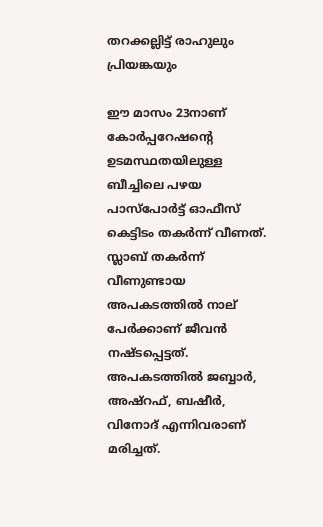തറക്കല്ലിട്ട് രാഹുലും പ്രിയങ്കയും

ഈ മാസം 23നാണ് കോര്‍പ്പറേഷൻ്റെ ഉടമസ്ഥതയിലുള്ള ബീച്ചിലെ പഴയ പാസ്‌പോര്‍ട്ട് ഓഫീസ് കെട്ടിടം തകര്‍ന്ന് വീണത്. സ്ലാബ് തകര്‍ന്ന് വീണുണ്ടായ അപകടത്തിൽ നാല് പേർക്കാണ് ജീവൻ നഷ്ടപ്പെട്ടത്. അപകടത്തിൽ ജബ്ബാര്‍, അഷ്റഫ്, ബഷീർ, വിനോദ് എന്നിവരാണ് മരിച്ചത്.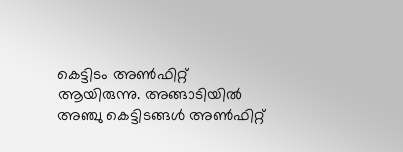കെട്ടിടം അൺഫിറ്റ് ആയിരുന്നു. അങ്ങാടിയിൽ അഞ്ചു കെട്ടിടങ്ങൾ അൺഫിറ്റ്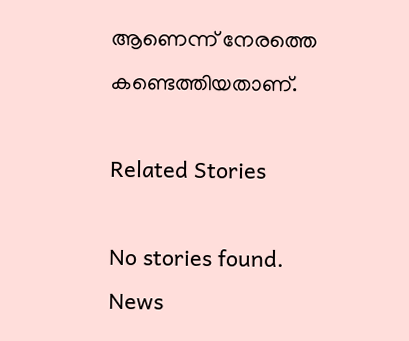ആണെന്ന് നേരത്തെ കണ്ടെത്തിയതാണ്.

Related Stories

No stories found.
News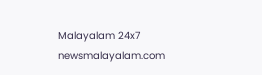Malayalam 24x7
newsmalayalam.com